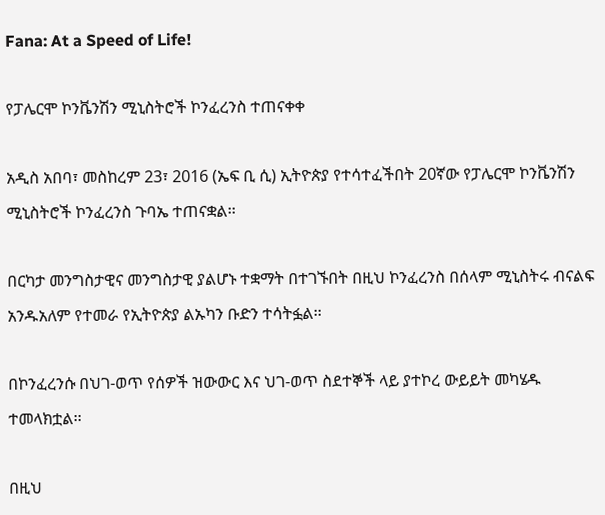Fana: At a Speed of Life!

የፓሌርሞ ኮንቬንሽን ሚኒስትሮች ኮንፈረንስ ተጠናቀቀ

አዲስ አበባ፣ መስከረም 23፣ 2016 (ኤፍ ቢ ሲ) ኢትዮጵያ የተሳተፈችበት 20ኛው የፓሌርሞ ኮንቬንሽን ሚኒስትሮች ኮንፈረንስ ጉባኤ ተጠናቋል፡፡

በርካታ መንግስታዊና መንግስታዊ ያልሆኑ ተቋማት በተገኙበት በዚህ ኮንፈረንስ በሰላም ሚኒስትሩ ብናልፍ አንዱአለም የተመራ የኢትዮጵያ ልኡካን ቡድን ተሳትፏል፡፡

በኮንፈረንሱ በህገ-ወጥ የሰዎች ዝውውር እና ህገ-ወጥ ስደተኞች ላይ ያተኮረ ውይይት መካሄዱ ተመላክቷል፡፡

በዚህ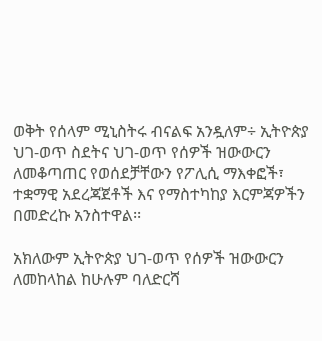ወቅት የሰላም ሚኒስትሩ ብናልፍ አንዷለም÷ ኢትዮጵያ ህገ-ወጥ ስደትና ህገ-ወጥ የሰዎች ዝውውርን ለመቆጣጠር የወሰደቻቸውን የፖሊሲ ማእቀፎች፣ ተቋማዊ አደረጃጀቶች እና የማስተካከያ እርምጃዎችን በመድረኩ አንስተዋል፡፡

አክለውም ኢትዮጵያ ህገ-ወጥ የሰዎች ዝውውርን ለመከላከል ከሁሉም ባለድርሻ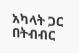አካላት ጋር በትብብር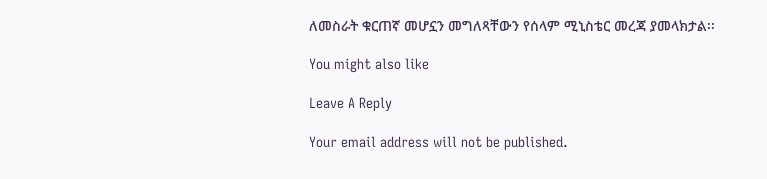ለመስራት ቁርጠኛ መሆኗን መግለጻቸውን የሰላም ሚኒስቴር መረጃ ያመላክታል፡፡

You might also like

Leave A Reply

Your email address will not be published.